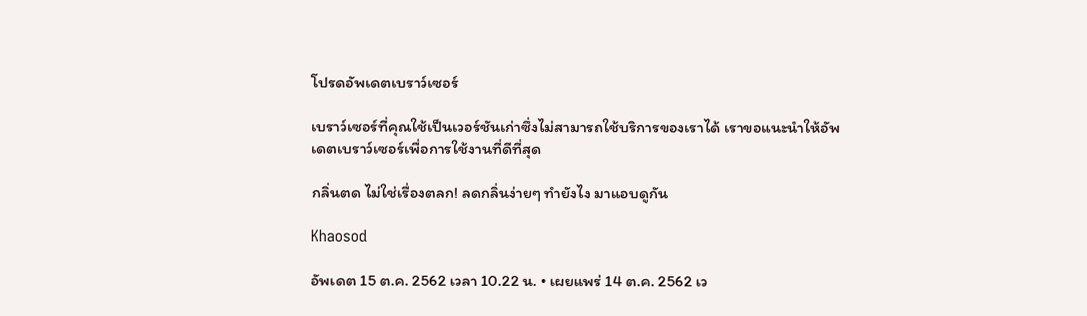โปรดอัพเดตเบราว์เซอร์

เบราว์เซอร์ที่คุณใช้เป็นเวอร์ชันเก่าซึ่งไม่สามารถใช้บริการของเราได้ เราขอแนะนำให้อัพเดตเบราว์เซอร์เพื่อการใช้งานที่ดีที่สุด

กลิ่นตด ไม่ใช่เรื่องตลก! ลดกลิ่นง่ายๆ ทำยังไง มาแอบดูกัน

Khaosod

อัพเดต 15 ต.ค. 2562 เวลา 10.22 น. • เผยแพร่ 14 ต.ค. 2562 เว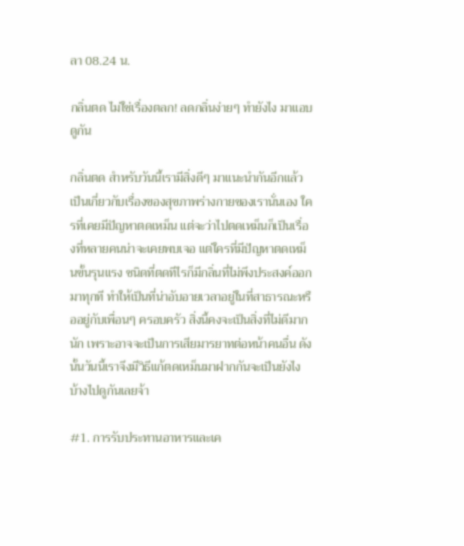ลา 08.24 น.

กลิ่นตด ไม่ใช่เรื่องตลก! ลดกลิ่นง่ายๆ ทำยังไง มาแอบดูกัน

กลิ่นตด สำหรับวันนี้เรามีสิ่งดีๆ มาแนะนำกันอีกแล้ว เป็นเกี่ยวกับเรื่องของสุขภาพร่างกายของเรานั่นเอง ใครที่เคยมีปัญหาตดเหม็น แต่จะว่าไปตดเหม็นก็เป็นเรื่องที่หลายคนน่าจะเคยพบเจอ แต่ใครที่มีปัญหาตดเหม็นขั้นรุนแรง ชนิดที่ตดทีไรก็มีกลิ่นที่ไม่พึงประสงค์ออกมาทุกที ทำให้เป็นที่น่าอับอายเวลาอยู่ในที่สาธารณะหรืออยู่กับเพื่อนๆ ครอบครัว สิ่งนี้คงจะเป็นสิ่งที่ไม่ดีมากนัก เพราะอาจจะเป็นการเสียมารยาทต่อหน้าคนอื่น ดังนั้นวันนี้เราจึงมีวิธีแก้ตดเหม็นมาฝากกันจะเป็นยังไงบ้างไปดูกันเลยจ้า

#1. การรับประทานอาหารและเค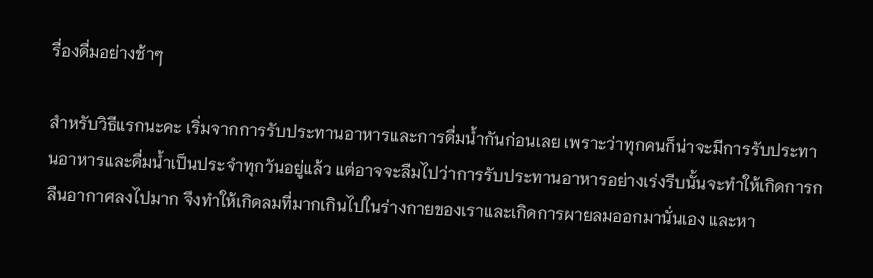รื่องดื่มอย่างช้าๆ

สำหรับวิธีแรกนะคะ เริ่มจากการรับประทานอาหารและการดื่มน้ำกันก่อนเลย เพราะว่าทุกคนก็น่าจะมีการรับประทานอาหารและดื่มน้ำเป็นประจำทุกวันอยู่แล้ว แต่อาจจะลืมไปว่าการรับประทานอาหารอย่างเร่งรีบนั้นจะทำให้เกิดการกลืนอากาศลงไปมาก จึงทำให้เกิดลมที่มากเกินไปในร่างกายของเราและเกิดการผายลมออกมานั่นเอง และหา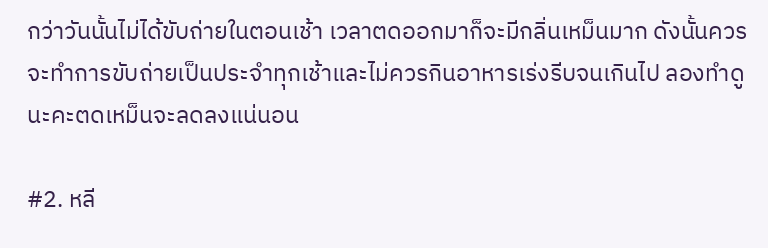กว่าวันนั้นไม่ได้ขับถ่ายในตอนเช้า เวลาตดออกมาก็จะมีกลิ่นเหม็นมาก ดังนั้นควรจะทำการขับถ่ายเป็นประจำทุกเช้าและไม่ควรกินอาหารเร่งรีบจนเกินไป ลองทำดูนะคะตดเหม็นจะลดลงแน่นอน

#2. หลี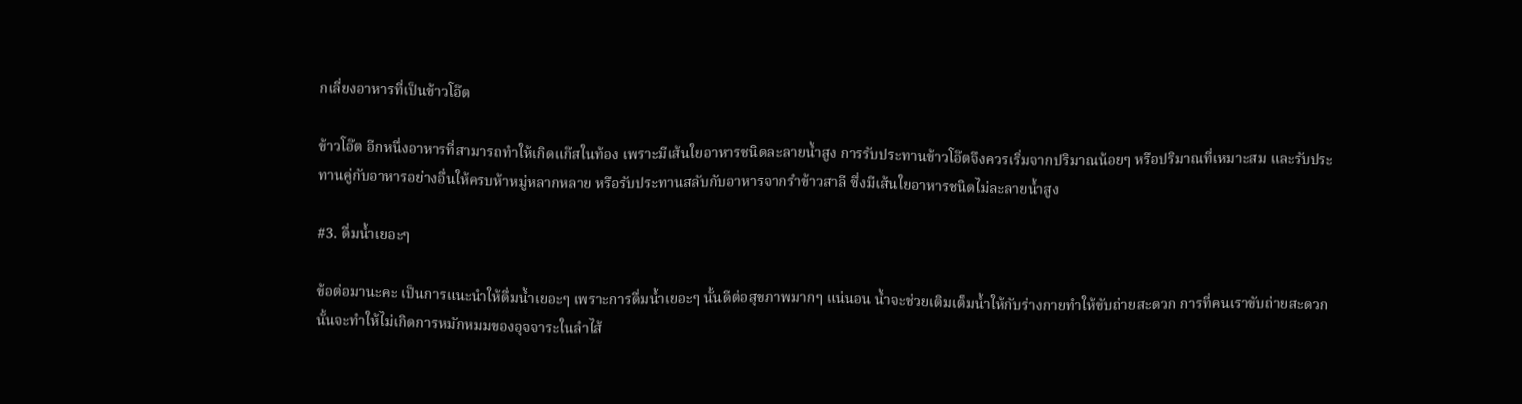กเลี่ยงอาหารที่เป็นข้าวโอ๊ต

ข้าวโอ๊ต อีกหนึ่งอาหารที่สามารถทำให้เกิดแก๊สในท้อง เพราะมีเส้นใยอาหารชนิดละลายน้ำสูง การรับประทานข้าวโอ๊ตจึงควรเริ่มจากปริมาณน้อยๆ หรือปริมาณที่เหมาะสม และรับประทานคู่กับอาหารอย่างอื่นให้ครบห้าหมู่หลากหลาย หรือรับประทานสลับกับอาหารจากรำข้าวสาลี ซึ่งมีเส้นใยอาหารชนิดไม่ละลายน้ำสูง

#3. ดื่มน้ำเยอะๆ

ข้อต่อมานะคะ เป็นการแนะนำให้ดื่มน้ำเยอะๆ เพราะการดื่มน้ำเยอะๆ นั้นดีต่อสุขภาพมากๆ แน่นอน น้ำจะช่วยเติมเต็มน้ำให้กับร่างกายทำให้ขับถ่ายสะดวก การที่คนเราขับถ่ายสะดวกนั้นจะทำให้ไม่เกิดการหมักหมมของอุจจาระในลำไส้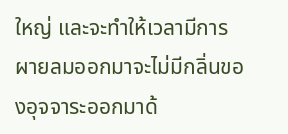ใหญ่ และจะทำให้เวลามีการผายลมออกมาจะไม่มีกลิ่นของอุจจาระออกมาด้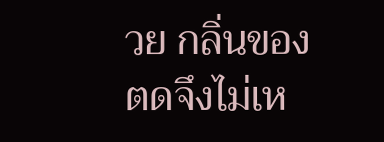วย กลิ่นของตดจึงไม่เห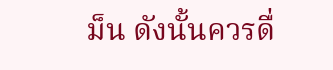ม็น ดังนั้นควรดื่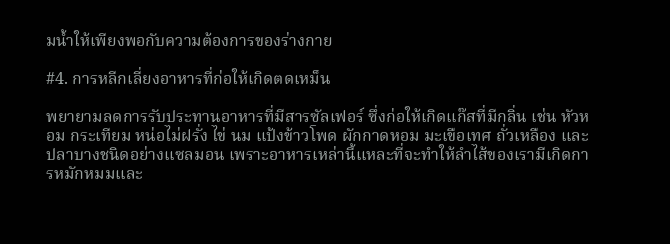มน้ำให้เพียงพอกับความต้องการของร่างกาย

#4. การหลีกเลี่ยงอาหารที่ก่อให้เกิดตดเหม็น

พยายามลดการรับประทานอาหารที่มีสารซัลเฟอร์ ซึ่งก่อให้เกิดแก๊สที่มีกลิ่น เช่น หัวหอม กระเทียม หน่อไม่ฝรั่ง ไข่ นม แป้งข้าวโพด ผักกาดหอม มะเขือเทศ ถั่วเหลือง และปลาบางชนิดอย่างแซลมอน เพราะอาหารเหล่านี้แหละที่จะทำให้ลำไส้ของเรามีเกิดการหมักหมมและ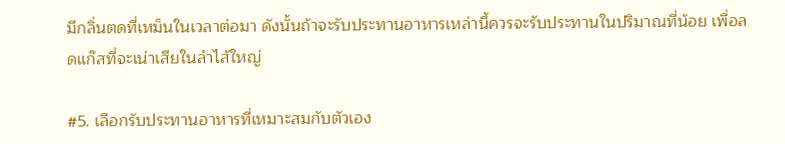มีกลิ่นตดที่เหม็นในเวลาต่อมา ดังนั้นถ้าจะรับประทานอาหารเหล่านี้ควรจะรับประทานในปริมาณที่น้อย เพื่อลดแก๊สที่จะเน่าเสียในลำไส้ใหญ่

#5. เลือกรับประทานอาหารที่เหมาะสมกับตัวเอง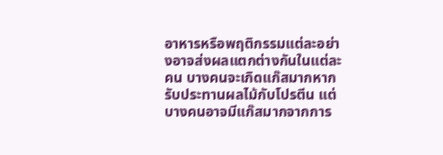อาหารหรือพฤติกรรมแต่ละอย่างอาจส่งผลแตกต่างกันในแต่ละคน บางคนจะเกิดแก๊สมากหากรับประทานผลไม้กับโปรตีน แต่บางคนอาจมีแก๊สมากจากการ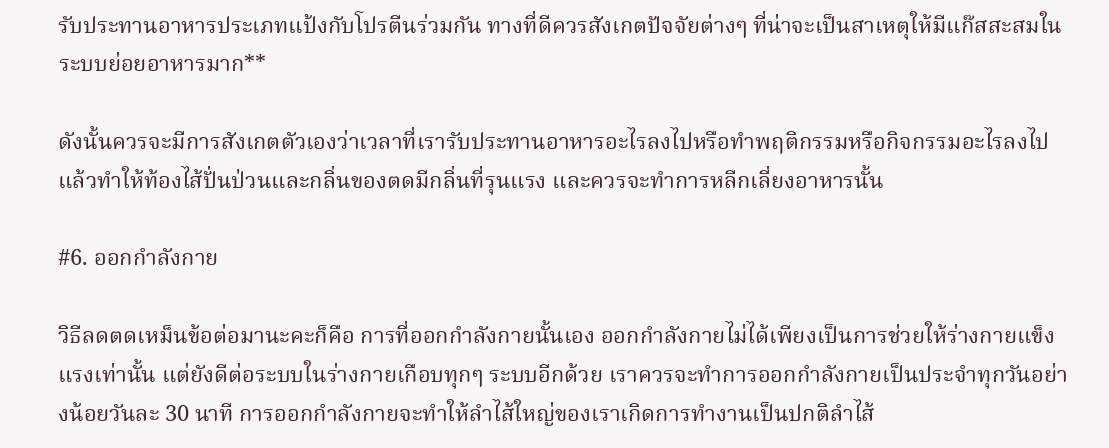รับประทานอาหารประเภทแป้งกับโปรตีนร่วมกัน ทางที่ดีควรสังเกตปัจจัยต่างๆ ที่น่าจะเป็นสาเหตุให้มีแก๊สสะสมในระบบย่อยอาหารมาก**

ดังนั้นควรจะมีการสังเกตตัวเองว่าเวลาที่เรารับประทานอาหารอะไรลงไปหรือทำพฤติกรรมหรือกิจกรรมอะไรลงไป แล้วทำให้ท้องไส้ปั่นป่วนและกลิ่นของตดมีกลิ่นที่รุนแรง และควรจะทำการหลีกเลี่ยงอาหารนั้น

#6. ออกกำลังกาย

วิธีลดตดเหม็นข้อต่อมานะคะก็คือ การที่ออกกำลังกายนั้นเอง ออกกำลังกายไม่ได้เพียงเป็นการช่วยให้ร่างกายแข็งแรงเท่านั้น แต่ยังดีต่อระบบในร่างกายเกือบทุกๆ ระบบอีกด้วย เราควรจะทำการออกกำลังกายเป็นประจำทุกวันอย่างน้อยวันละ 30 นาที การออกกำลังกายจะทำให้ลำไส้ใหญ่ของเราเกิดการทำงานเป็นปกติลำไส้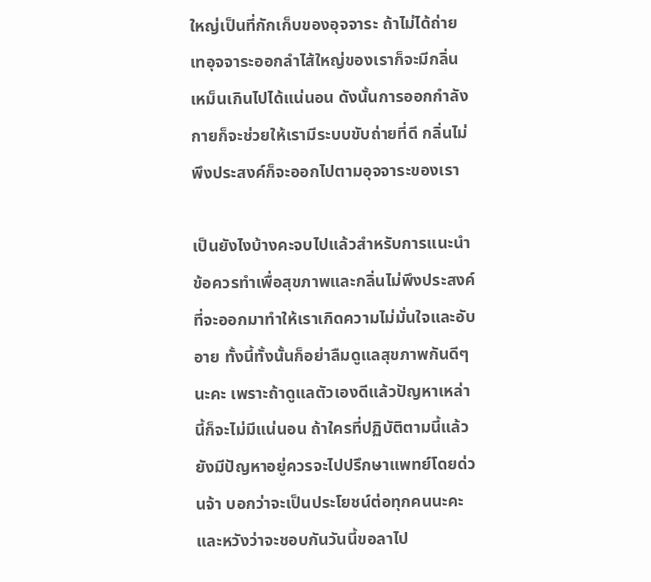ใหญ่เป็นที่กักเก็บของอุจจาระ ถ้าไม่ได้ถ่ายเทอุจจาระออกลำไส้ใหญ่ของเราก็จะมีกลิ่นเหม็นเกินไปได้แน่นอน ดังนั้นการออกกำลังกายก็จะช่วยให้เรามีระบบขับถ่ายที่ดี กลิ่นไม่พึงประสงค์ก็จะออกไปตามอุจจาระของเรา

เป็นยังไงบ้างคะจบไปแล้วสำหรับการแนะนำข้อควรทำเพื่อสุขภาพและกลิ่นไม่พึงประสงค์ที่จะออกมาทำให้เราเกิดความไม่มั่นใจและอับอาย ทั้งนี้ทั้งนั้นก็อย่าลืมดูแลสุขภาพกันดีๆ นะคะ เพราะถ้าดูแลตัวเองดีแล้วปัญหาเหล่านี้ก็จะไม่มีแน่นอน ถ้าใครที่ปฏิบัติตามนี้แล้วยังมีปัญหาอยู่ควรจะไปปรึกษาแพทย์โดยด่วนจ้า บอกว่าจะเป็นประโยชน์ต่อทุกคนนะคะและหวังว่าจะชอบกันวันนี้ขอลาไป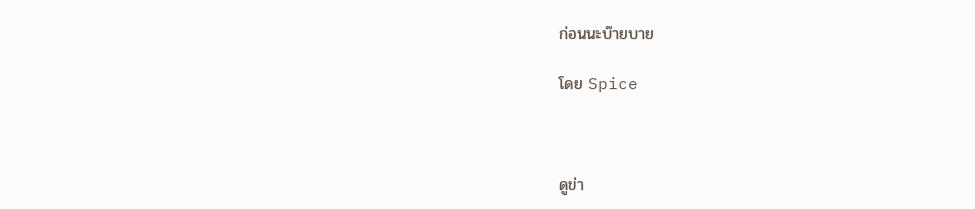ก่อนนะบ๊ายบาย

โดย Spice



ดูข่า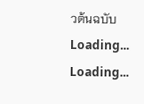วต้นฉบับ
Loading...
Loading...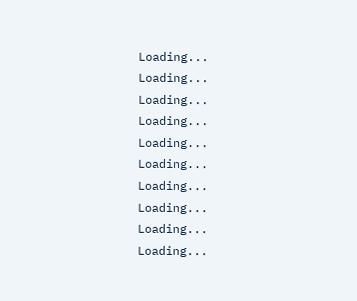Loading...
Loading...
Loading...
Loading...
Loading...
Loading...
Loading...
Loading...
Loading...
Loading...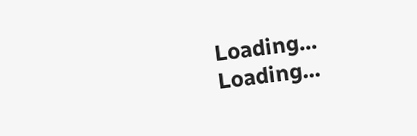Loading...
Loading...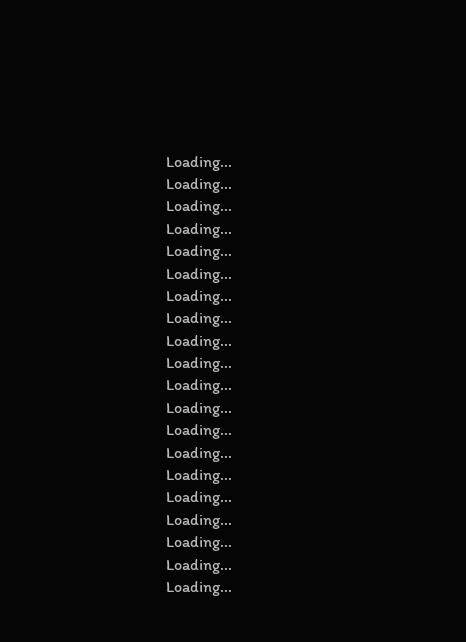Loading...
Loading...
Loading...
Loading...
Loading...
Loading...
Loading...
Loading...
Loading...
Loading...
Loading...
Loading...
Loading...
Loading...
Loading...
Loading...
Loading...
Loading...
Loading...
Loading...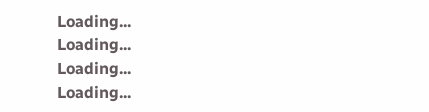Loading...
Loading...
Loading...
Loading...